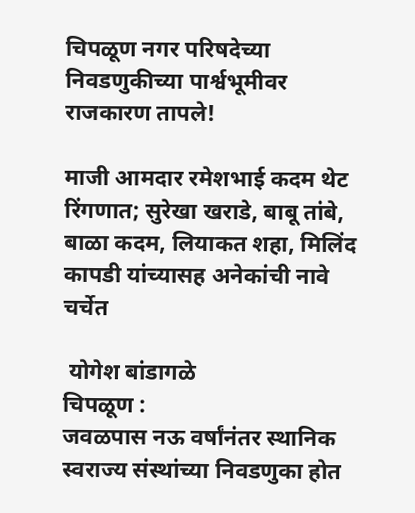चिपळूण नगर परिषदेच्या निवडणुकीच्या पार्श्वभूमीवर राजकारण तापले!

माजी आमदार रमेशभाई कदम थेट रिंगणात; सुरेखा खराडे, बाबू तांबे, बाळा कदम, लियाकत शहा, मिलिंद कापडी यांच्यासह अनेकांची नावे चर्चेत

 योगेश बांडागळे
चिपळूण :
जवळपास नऊ वर्षांनंतर स्थानिक स्वराज्य संस्थांच्या निवडणुका होत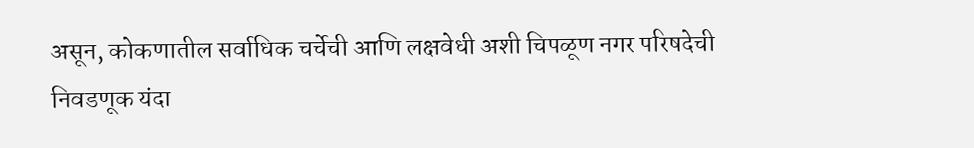असून, कोकणातील सर्वाधिक चर्चेची आणि लक्षवेधी अशी चिपळूण नगर परिषदेची निवडणूक यंदा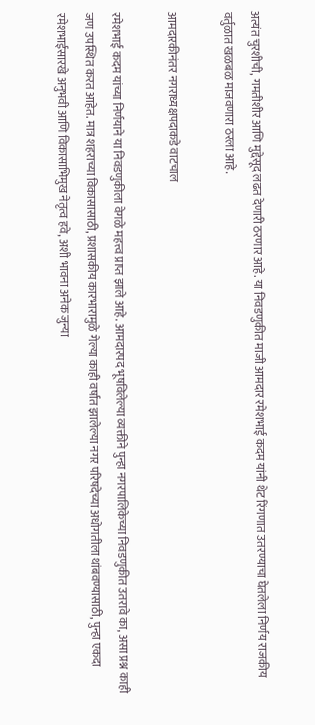अत्यंत चुरशीची, गमतीशीर आणि मुद्देसूद लढत देणारी ठरणार आहे. या निवडणुकीत माजी आमदार रमेशभाई कदम यांनी थेट रिंगणात उतरण्याचा घेतलेला निर्णय राजकीय वर्तुळात खळबळ माजवणारा ठरला आहे.

आमदारकीनंतर नगराध्यक्षपदाकडे वाटचाल

रमेशभाई कदम यांच्या निर्णयाने या निवडणुकीला वेगळे महत्त्व प्राप्त झाले आहे. आमदारपद भूषविलेल्या व्यक्तीने पुन्हा नगरपालिकेच्या निवडणुकीत उतरावे का, असा प्रश्न काही जण उपस्थित करत आहेत. मात्र शहराच्या विकासासाठी, प्रशासकीय कारभारामुळे गेल्या काही वर्षांत झालेल्या नगर परिषदेच्या अधोगतीला थांबवण्यासाठी, पुन्हा एकदा रमेशभाईंसारखे अनुभवी आणि विकासाभिमुख नेतृत्व हवे, अशी भावना अनेक जुन्या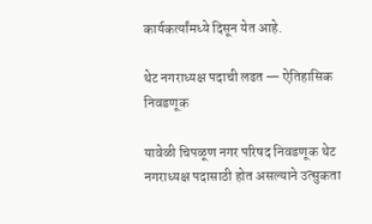कार्यकर्त्यांमध्ये दिसून येत आहे.

थेट नगराध्यक्ष पदाची लढत — ऐतिहासिक निवडणूक

यावेळी चिपळूण नगर परिषद निवडणूक थेट नगराध्यक्ष पदासाठी होत असल्याने उत्सुकता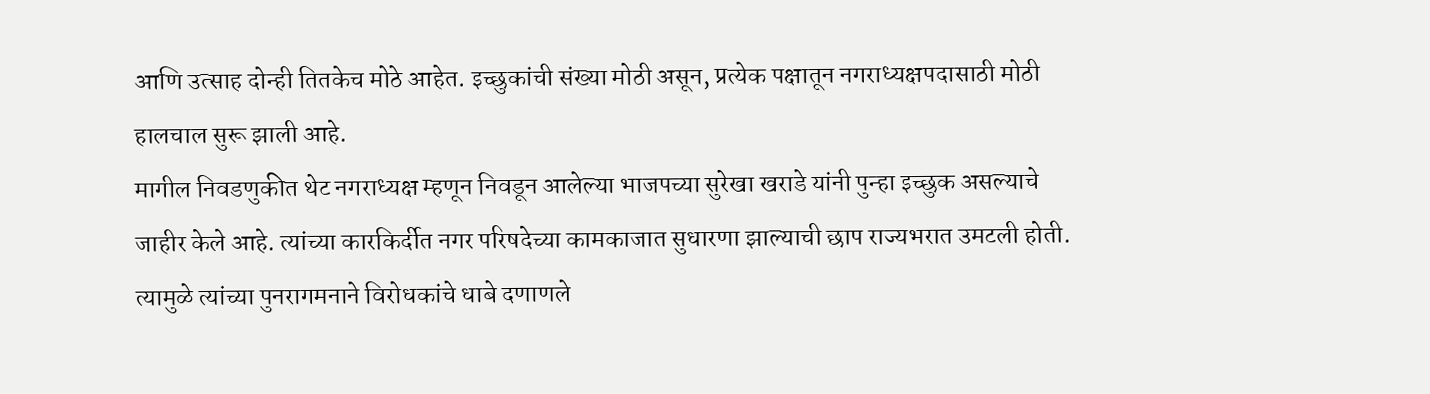आणि उत्साह दोन्ही तितकेच मोठे आहेत. इच्छुकांची संख्या मोठी असून, प्रत्येक पक्षातून नगराध्यक्षपदासाठी मोठी हालचाल सुरू झाली आहे.
मागील निवडणुकीत थेट नगराध्यक्ष म्हणून निवडून आलेल्या भाजपच्या सुरेखा खराडे यांनी पुन्हा इच्छुक असल्याचे जाहीर केले आहे. त्यांच्या कारकिर्दीत नगर परिषदेच्या कामकाजात सुधारणा झाल्याची छाप राज्यभरात उमटली होती. त्यामुळे त्यांच्या पुनरागमनाने विरोधकांचे धाबे दणाणले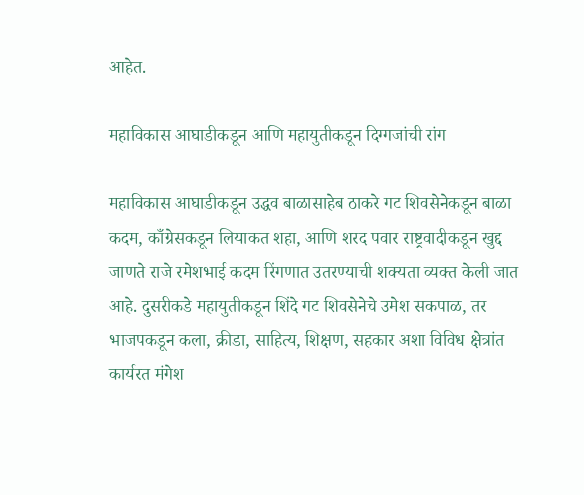आहेत.

महाविकास आघाडीकडून आणि महायुतीकडून दिग्गजांची रांग

महाविकास आघाडीकडून उद्धव बाळासाहेब ठाकरे गट शिवसेनेकडून बाळा कदम, काँग्रेसकडून लियाकत शहा, आणि शरद पवार राष्ट्रवादीकडून खुद्द जाणते राजे रमेशभाई कदम रिंगणात उतरण्याची शक्यता व्यक्त केली जात आहे. दुसरीकडे महायुतीकडून शिंदे गट शिवसेनेचे उमेश सकपाळ, तर भाजपकडून कला, क्रीडा, साहित्य, शिक्षण, सहकार अशा विविध क्षेत्रांत कार्यरत मंगेश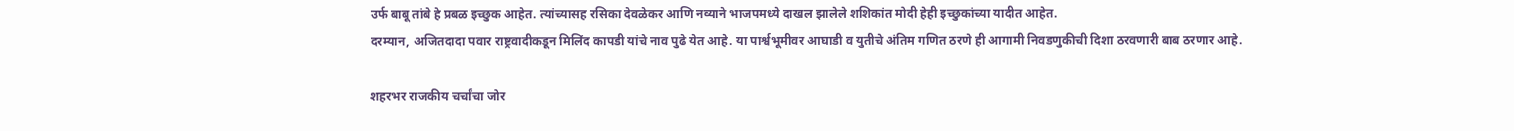उर्फ बाबू तांबे हे प्रबळ इच्छुक आहेत. त्यांच्यासह रसिका देवळेकर आणि नव्याने भाजपमध्ये दाखल झालेले शशिकांत मोदी हेही इच्छुकांच्या यादीत आहेत.
दरम्यान, अजितदादा पवार राष्ट्रवादीकडून मिलिंद कापडी यांचे नाव पुढे येत आहे. या पार्श्वभूमीवर आघाडी व युतीचे अंतिम गणित ठरणे ही आगामी निवडणुकीची दिशा ठरवणारी बाब ठरणार आहे.

शहरभर राजकीय चर्चांचा जोर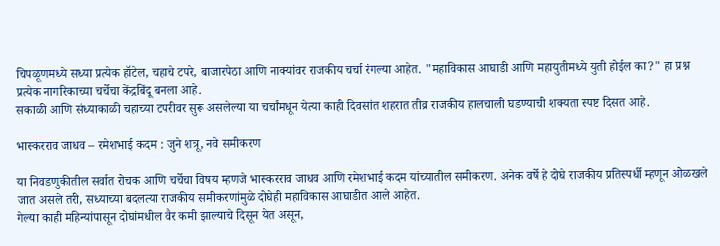चिपळूणमध्ये सध्या प्रत्येक हॉटेल, चहाचे टपरे, बाजारपेठा आणि नाक्यांवर राजकीय चर्चा रंगल्या आहेत. "महाविकास आघाडी आणि महायुतीमध्ये युती होईल का?" हा प्रश्न प्रत्येक नागरिकाच्या चर्चेचा केंद्रबिंदू बनला आहे.
सकाळी आणि संध्याकाळी चहाच्या टपरीवर सुरू असलेल्या या चर्चांमधून येत्या काही दिवसांत शहरात तीव्र राजकीय हालचाली घडण्याची शक्यता स्पष्ट दिसत आहे.

भास्करराव जाधव – रमेशभाई कदम : जुने शत्रू, नवे समीकरण

या निवडणुकीतील सर्वात रोचक आणि चर्चेचा विषय म्हणजे भास्करराव जाधव आणि रमेशभाई कदम यांच्यातील समीकरण. अनेक वर्षे हे दोघे राजकीय प्रतिस्पर्धी म्हणून ओळखले जात असले तरी, सध्याच्या बदलत्या राजकीय समीकरणांमुळे दोघेही महाविकास आघाडीत आले आहेत.
गेल्या काही महिन्यांपासून दोघांमधील वैर कमी झाल्याचे दिसून येत असून,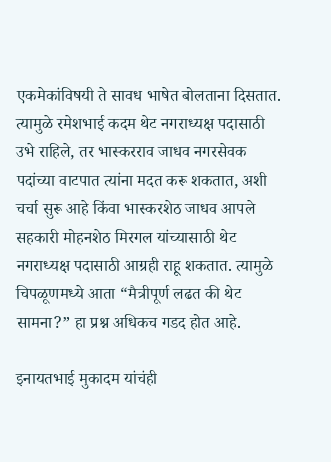एकमेकांविषयी ते सावध भाषेत बोलताना दिसतात. त्यामुळे रमेशभाई कदम थेट नगराध्यक्ष पदासाठी उभे राहिले, तर भास्करराव जाधव नगरसेवक पदांच्या वाटपात त्यांना मदत करू शकतात, अशी चर्चा सुरू आहे किंवा भास्करशेठ जाधव आपले सहकारी मोहनशेठ मिरगल यांच्यासाठी थेट नगराध्यक्ष पदासाठी आग्रही राहू शकतात. त्यामुळे चिपळूणमध्ये आता “मैत्रीपूर्ण लढत की थेट सामना?” हा प्रश्न अधिकच गडद होत आहे.

इनायतभाई मुकादम यांचंही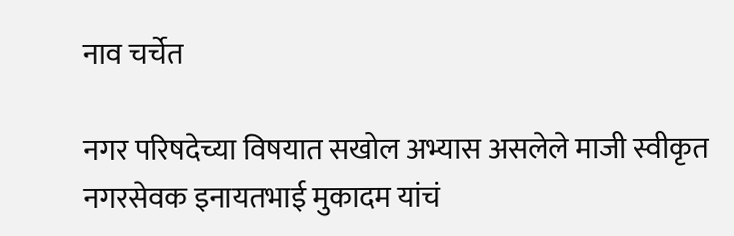नाव चर्चेत

नगर परिषदेच्या विषयात सखोल अभ्यास असलेले माजी स्वीकृत नगरसेवक इनायतभाई मुकादम यांचं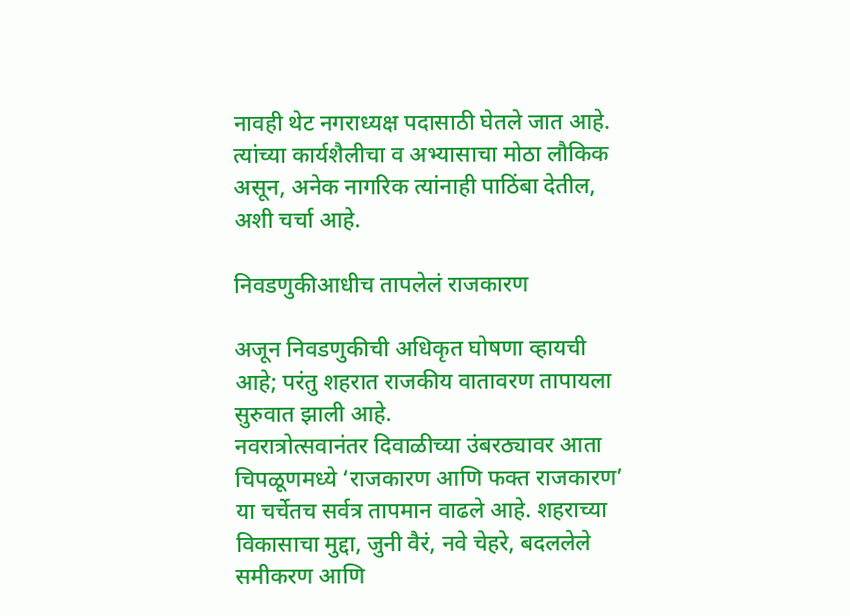नावही थेट नगराध्यक्ष पदासाठी घेतले जात आहे. त्यांच्या कार्यशैलीचा व अभ्यासाचा मोठा लौकिक असून, अनेक नागरिक त्यांनाही पाठिंबा देतील, अशी चर्चा आहे.

निवडणुकीआधीच तापलेलं राजकारण

अजून निवडणुकीची अधिकृत घोषणा व्हायची आहे; परंतु शहरात राजकीय वातावरण तापायला सुरुवात झाली आहे.
नवरात्रोत्सवानंतर दिवाळीच्या उंबरठ्यावर आता चिपळूणमध्ये ‘राजकारण आणि फक्त राजकारण’ या चर्चेतच सर्वत्र तापमान वाढले आहे. शहराच्या विकासाचा मुद्दा, जुनी वैरं, नवे चेहरे, बदललेले समीकरण आणि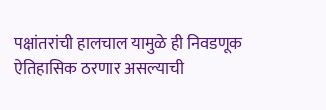पक्षांतरांची हालचाल यामुळे ही निवडणूक ऐतिहासिक ठरणार असल्याची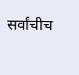सर्वांचीच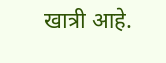खात्री आहे.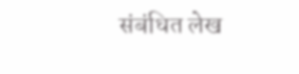संबंधित लेख